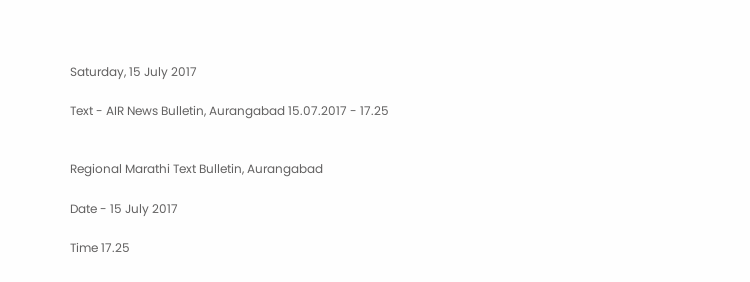Saturday, 15 July 2017

Text - AIR News Bulletin, Aurangabad 15.07.2017 - 17.25


Regional Marathi Text Bulletin, Aurangabad

Date - 15 July 2017

Time 17.25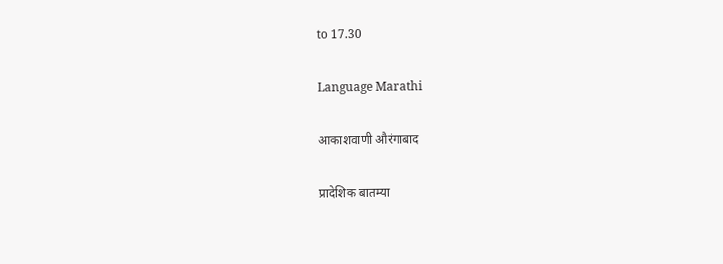to 17.30

Language Marathi

आकाशवाणी औरंगाबाद

प्रादेशिक बातम्या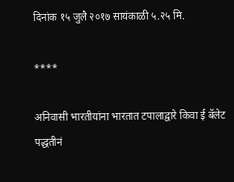दिनांक १५ जुलै २०१७ सायंकाळी ५.२५ मि.

****

अनिवासी भारतीयांना भारतात टपालाद्वारे किवा ई बॅलेट पद्धतीनं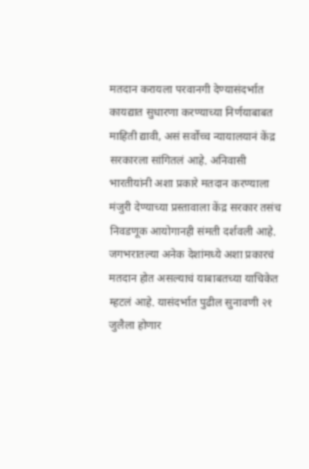मतदान करायला परवानगी देण्यासंदर्भात कायद्यात सुधारणा करण्याच्या निर्णयाबाबत माहिती द्यावी, असं सर्वोच्च न्यायालयानं केंद्र सरकारला सांगितलं आहे. अनिवासी भारतीयांनी अशा प्रकारे मतदान करण्याला मंजुरी देण्याच्या प्रस्तावाला केंद्र सरकार तसंच निवडणूक आयोगानही संमती दर्शवली आहे. जगभरातल्या अनेक देशांमध्ये अशा प्रकारचं मतदान होत असल्याचं याबाबतच्या याचिकेत म्हटलं आहे. यासंदर्भात पुढील सुनावणी २१ जुलैला होणार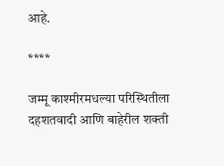आहे.

****

जम्मू काश्मीरमधल्या परिस्थितीला दहशतवादी आणि बाहेरील शक्ती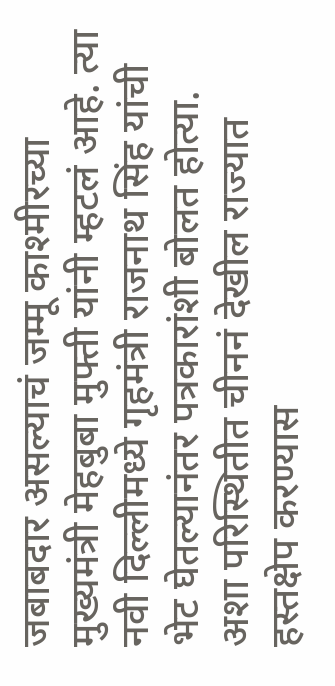जबाबदार असल्याचं जम्मू काश्मीरच्या मुख्यमंत्री मेहबुबा मुफ्ती यांनी म्हटलं आहे. त्या नवी दिल्लीमध्ये गृहमंत्री राजनाथ सिंह यांची भेट घेतल्यानंतर पत्रकारांशी बोलत होत्या. अशा परिस्थितीत चीननं देखील राज्यात हस्तक्षेप करण्यास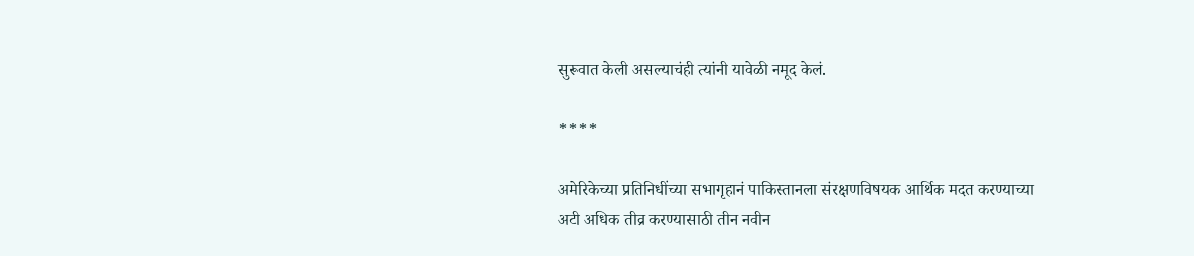सुरूवात केली असल्याचंही त्यांनी यावेळी नमूद केलं.

****

अमेरिकेच्या प्रतिनिधींच्या सभागृहानं पाकिस्तानला संरक्षणविषयक आर्थिक मदत करण्याच्या अटी अधिक तीव्र करण्यासाठी तीन नवीन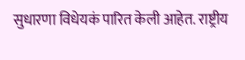सुधारणा विधेयकं पारित केली आहेत. राष्ट्रीय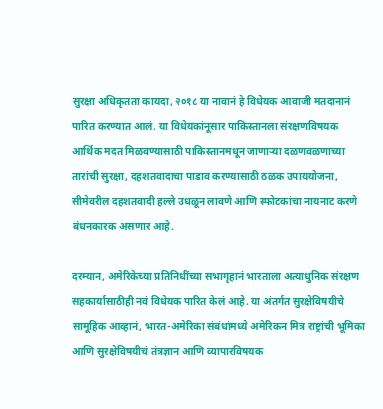सुरक्षा अधिकृतता कायदा, २०१८ या नावानं हे विधेयक आवाजी मतदानानं पारित करण्यात आलं. या विधेयकांनूसार पाकिस्तानला संरक्षणविषयक आर्थिक मदत मिळवण्यासाठी पाकिस्तानमधून जाणाऱ्या दळणवळणाच्या तारांची सुरक्षा, दहशतवादाचा पाडाव करण्यासाठी ठळक उपाययोजना, सीमेवरील दहशतवादी हल्ले उधळून लावणे आणि स्फोटकांचा नायनाट करणे बंधनकारक असणार आहे.

दरम्यान, अमेरिकेच्या प्रतिनिधींच्या सभागृहानं भारताला अत्याधुनिक संरक्षण सहकार्यासाठीही नवं विधेयक पारित केलं आहे. या अंतर्गत सुरक्षेविषयीचे सामूहिक आव्हानं, भारत-अमेरिका संबंधांमध्ये अमेरिकन मित्र राष्ट्रांची भूमिका आणि सुरक्षेविषयीचं तंत्रज्ञान आणि व्यापारविषयक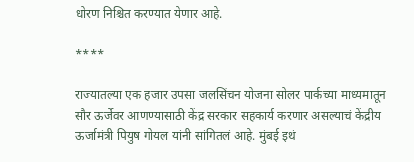धोरण निश्चित करण्यात येणार आहे.

****

राज्यातल्या एक हजार उपसा जलसिंचन योजना सोलर पार्कच्या माध्यमातून सौर ऊर्जेवर आणण्यासाठी केंद्र सरकार सहकार्य करणार असल्याचं केंद्रीय ऊर्जामंत्री पियुष गोयल यांनी सांगितलं आहे. मुंबई इथं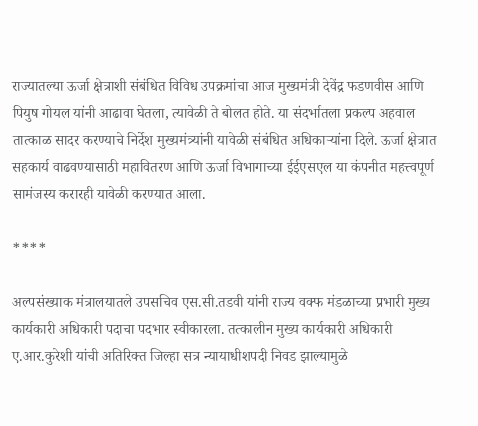राज्यातल्या ऊर्जा क्षेत्राशी संबंधित विविध उपक्रमांचा आज मुख्यमंत्री देवेंद्र फडणवीस आणि पियुष गोयल यांनी आढावा घेतला, त्यावेळी ते बोलत होते. या संदर्भातला प्रकल्प अहवाल तात्काळ सादर करण्याचे निर्देश मुख्यमंत्र्यांनी यावेळी संबंधित अधिकाऱ्यांना दिले. ऊर्जा क्षेत्रात सहकार्य वाढवण्यासाठी महावितरण आणि ऊर्जा विभागाच्या ईईएसएल या कंपनीत महत्त्वपूर्ण सामंजस्य करारही यावेळी करण्यात आला.

****

अल्पसंख्याक मंत्रालयातले उपसचिव एस.सी.तडवी यांनी राज्य वक्फ मंडळाच्या प्रभारी मुख्य कार्यकारी अधिकारी पदाचा पदभार स्वीकारला. तत्कालीन मुख्य कार्यकारी अधिकारी ए.आर.कुरेशी यांची अतिरिक्त जिल्हा सत्र न्यायाधीशपदी निवड झाल्यामुळे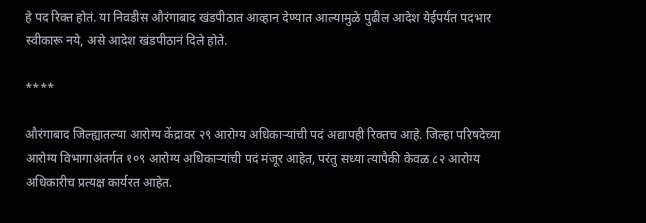हे पद रिक्त होतं. या निवडीस औरंगाबाद खंडपीठात आव्हान देण्यात आल्यामुळे पुढील आदेश येईपर्यंत पदभार स्वीकारू नये, असे आदेश खंडपीठानं दिले होते.

****

औरंगाबाद जिल्ह्यातल्या आरोग्य केंद्रावर २९ आरोग्य अधिकाऱ्यांची पदं अद्यापही रिक्तच आहे. जिल्हा परिषदेच्या आरोग्य विभागाअंतर्गत १०९ आरोग्य अधिकाऱ्यांची पदं मंजूर आहेत, परंतु सध्या त्यापैकी केवळ ८२ आरोग्य अधिकारीच प्रत्यक्ष कार्यरत आहेत.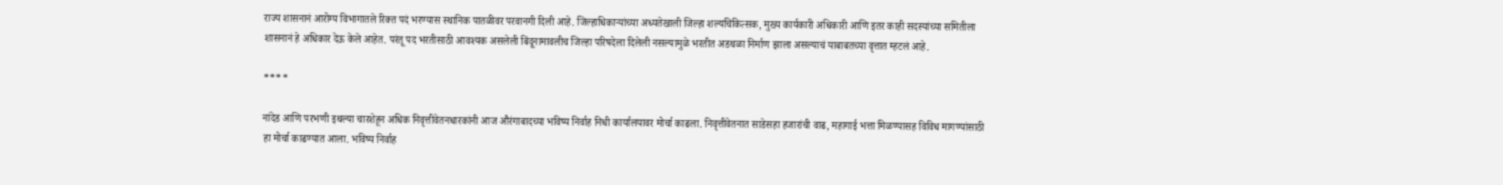राज्य शासनानं आरोग्य विभागातले रिक्त पदं भरण्यास स्थानिक पातळीवर परवानगी दिली आहे. जिल्हाधिकाऱ्यांच्या अध्यतेखाली जिल्हा शल्यचिकित्सक, मुख्य कार्यकारी अधिकारी आणि इतर काही सदस्यांच्या समितीला शासनानं हे अधिकार देऊ केले आहेत. परंतू पद भरतीसाठी आवश्यक असलेली बिंदूनामावलीच जिल्हा परिषदेला दिलेली नसल्यामुळे भरतीत अडथळा निर्माण झाला असल्याचं याबाबतच्या वृत्तात म्हटलं आहे.

****

नांदेड आणि परभणी इथल्या चारशेहून अधिक निवृत्तीवेतनधारकांनी आज औरंगाबादच्या भविष्य निर्वाह निधी कार्यालयावर मोर्चा काढला. निवृत्तीवेतनात साडेसहा हजारांची वाढ, महागाई भत्ता मिळण्यासह विविध मागण्यांसाठी हा मोर्चा काढण्यात आला. भविष्य निर्वाह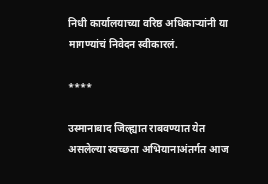निधी कार्यालयाच्या वरिष्ठ अधिकाऱ्यांनी या मागण्यांचं निवेदन स्वीकारलं.

****

उस्मानाबाद जिल्ह्यात राबवण्यात येत असलेल्या स्वच्छता अभियानाअंतर्गत आज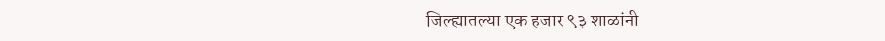जिल्ह्यातल्या एक हजार ९३ शाळांनी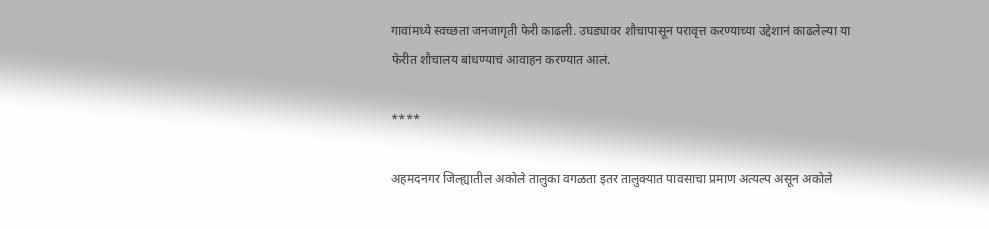गावांमध्ये स्वच्छता जनजागृती फेरी काढली. उघड्यावर शौचापासून परावृत्त करण्याच्या उद्देशानं काढलेल्या या फेरीत शौचालय बांधण्याचं आवाहन करण्यात आलं.

****

अहमदनगर जिल्ह्यातील अकोले तालुका वगळता इतर तालुक्यात पावसाचा प्रमाण अत्यल्प असून अकोले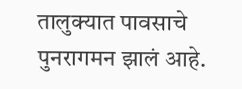तालुक्यात पावसाचे पुनरागमन झालं आहे.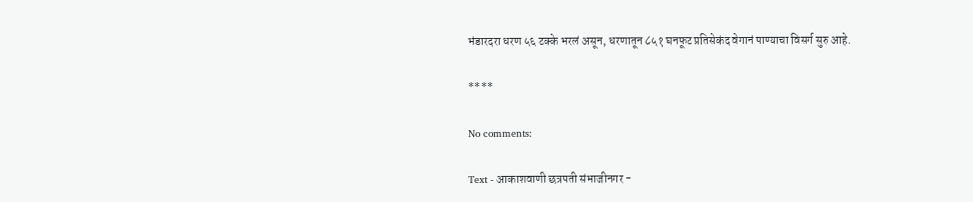भंडारदरा धरण ५६ टक्के भरलं असून, धरणातून ८५१ घनफूट प्रतिसेकंद वेगानं पाण्याचा विसर्ग सुरु आहे.

****

No comments:

Text - आकाशवाणी छत्रपती संभाजीनगर -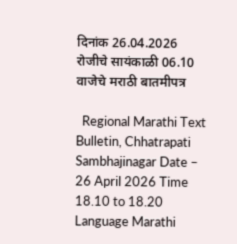दिनांक 26.04.2026 रोजीचे सायंकाळी 06.10 वाजेचे मराठी बातमीपत्र

  Regional Marathi Text Bulletin, Chhatrapati Sambhajinagar Date – 26 April 2026 Time 18.10 to 18.20 Language Marathi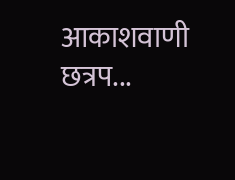आकाशवाणी छत्रप...